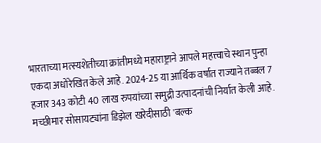भारताच्या मत्स्यशेतीच्या क्रांतीमध्ये महाराष्ट्राने आपले महत्त्वाचे स्थान पुन्हा एकदा अधोरेखित केले आहे. 2024-25 या आर्थिक वर्षात राज्याने तब्बल 7 हजार 343 कोटी 40 लाख रुपयांच्या समुद्री उत्पादनांची निर्यात केली आहे.
मच्छीमार सोसायट्यांना डिझेल खरेदीसाठी 'बल्क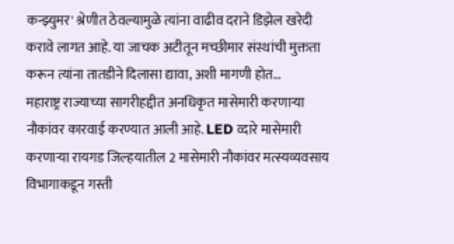कन्झ्युमर' श्रेणीत ठेवल्यामुळे त्यांना वाढीव दराने डिझेल खरेदी करावे लागत आहे. या जाचक अटीतून मच्छीमार संस्थांची मुक्तता करून त्यांना तातडीने दिलासा द्यावा, अशी मागणी होत…
महाराष्ट्र राज्याच्या सागरीहद्दीत अनधिकृत मासेमारी करणाऱ्या नौकांवर कारवाई करण्यात आली आहे. LED व्दारे मासेमारी करणाऱ्या रायगड जिल्हयातील 2 मासेमारी नौकांवर मत्स्यव्यवसाय विभागाकडून गस्ती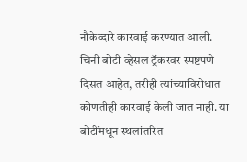नौकेव्दारे कारवाई करण्यात आली.
चिनी बोटी व्हेसल ट्रॅकरवर स्पष्टपणे दिसत आहेत, तरीही त्यांच्याविरोधात कोणतीही कारवाई केली जात नाही. या बोटींमधून स्थलांतरित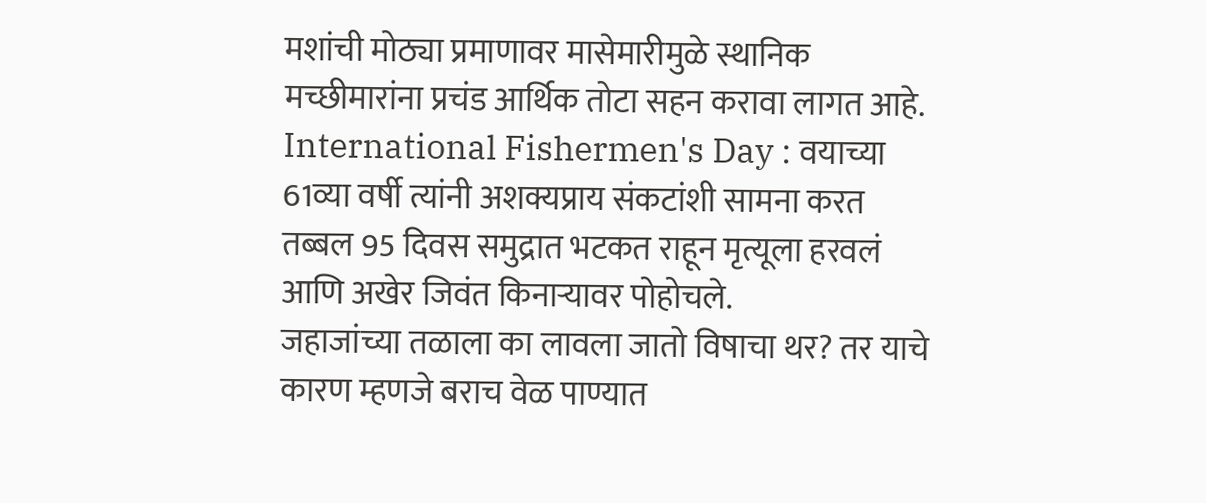मशांची मोठ्या प्रमाणावर मासेमारीमुळे स्थानिक मच्छीमारांना प्रचंड आर्थिक तोटा सहन करावा लागत आहे.
International Fishermen's Day : वयाच्या 61व्या वर्षी त्यांनी अशक्यप्राय संकटांशी सामना करत तब्बल 95 दिवस समुद्रात भटकत राहून मृत्यूला हरवलं आणि अखेर जिवंत किनाऱ्यावर पोहोचले.
जहाजांच्या तळाला का लावला जातो विषाचा थर? तर याचे कारण म्हणजे बराच वेळ पाण्यात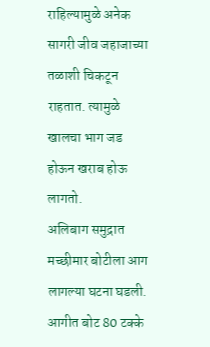राहिल्यामुळे अनेक सागरी जीव जहाजाच्या तळाशी चिकटून राहतात. त्यामुळे खालचा भाग जड होऊन खराब होऊ लागतो.
अलिबाग समुद्रात मच्छीमार बोटीला आग लागल्या घटना घडली. आगीत बोट 80 टक्के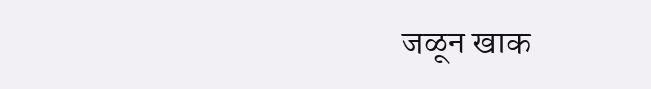जळून खाक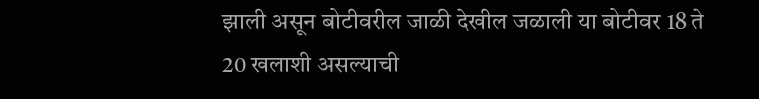झाली असून बोटीवरील जाळी देखील जळाली या बोटीवर 18 ते 20 खलाशी असल्याची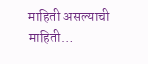माहिती असल्याची माहिती…